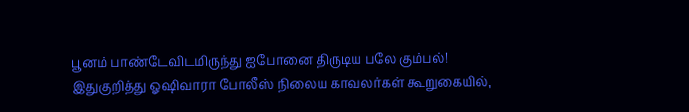பூனம் பாண்டேவிடமிருந்து ஐபோனை திருடிய பலே கும்பல்!
இதுகுறித்து ஓஷிவாரா போலீஸ் நிலைய காவலர்கள் கூறுகையில்,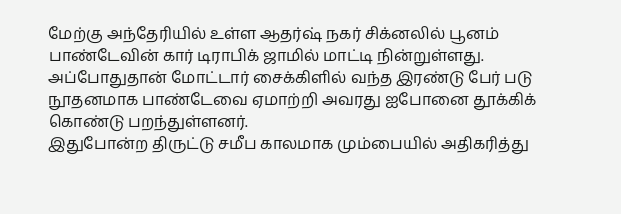மேற்கு அந்தேரியில் உள்ள ஆதர்ஷ் நகர் சிக்னலில் பூனம் பாண்டேவின் கார் டிராபிக் ஜாமில் மாட்டி நின்றுள்ளது. அப்போதுதான் மோட்டார் சைக்கிளில் வந்த இரண்டு பேர் படு நூதனமாக பாண்டேவை ஏமாற்றி அவரது ஐபோனை தூக்கிக் கொண்டு பறந்துள்ளனர்.
இதுபோன்ற திருட்டு சமீப காலமாக மும்பையில் அதிகரித்து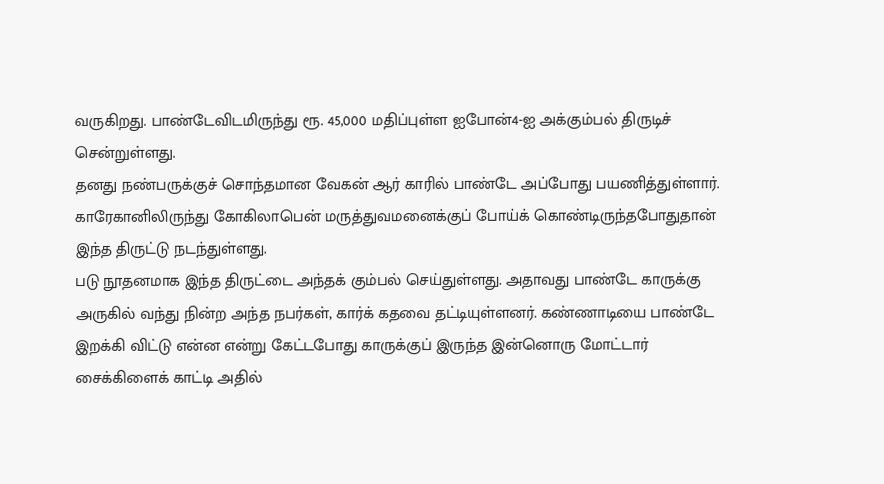வருகிறது. பாண்டேவிடமிருந்து ரூ. 45,000 மதிப்புள்ள ஐபோன்4-ஐ அக்கும்பல் திருடிச் சென்றுள்ளது.
தனது நண்பருக்குச் சொந்தமான வேகன் ஆர் காரில் பாண்டே அப்போது பயணித்துள்ளார். காரேகானிலிருந்து கோகிலாபென் மருத்துவமனைக்குப் போய்க் கொண்டிருந்தபோதுதான் இந்த திருட்டு நடந்துள்ளது.
படு நூதனமாக இந்த திருட்டை அந்தக் கும்பல் செய்துள்ளது. அதாவது பாண்டே காருக்கு அருகில் வந்து நின்ற அந்த நபர்கள், கார்க் கதவை தட்டியுள்ளனர். கண்ணாடியை பாண்டே இறக்கி விட்டு என்ன என்று கேட்டபோது காருக்குப் இருந்த இன்னொரு மோட்டார் சைக்கிளைக் காட்டி அதில்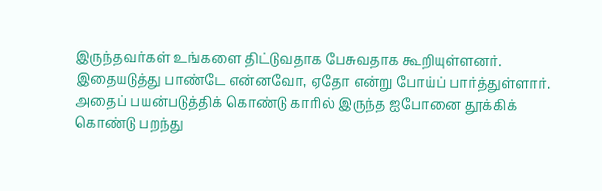இருந்தவர்கள் உங்களை திட்டுவதாக பேசுவதாக கூறியுள்ளனர்.
இதையடுத்து பாண்டே என்னவோ, ஏதோ என்று போய்ப் பார்த்துள்ளார். அதைப் பயன்படுத்திக் கொண்டு காரில் இருந்த ஐபோனை தூக்கிக் கொண்டு பறந்து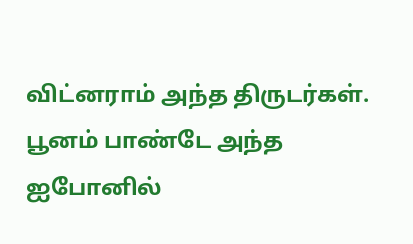விட்னராம் அந்த திருடர்கள்.
பூனம் பாண்டே அந்த ஐபோனில்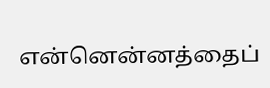என்னென்னத்தைப்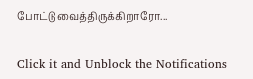போட்டு வைத்திருக்கிறாரோ...


Click it and Unblock the Notifications